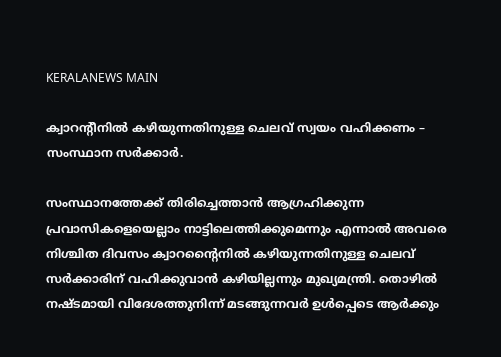KERALANEWS MAIN

ക്വാറന്റീനില്‍ കഴിയുന്നതിനുള്ള ചെലവ് സ്വയം വഹിക്കണം – സംസ്ഥാന സര്‍ക്കാര്‍.

സംസ്ഥാനത്തേക്ക് തിരിച്ചെത്താന്‍ ആഗ്രഹിക്കുന്ന പ്രവാസികളെയെല്ലാം നാട്ടിലെത്തിക്കുമെന്നും എന്നാല്‍ അവരെ നിശ്ചിത ദിവസം ക്വാറന്റൈനില്‍ കഴിയുന്നതിനുള്ള ചെലവ് സര്‍ക്കാരിന് വഹിക്കുവാന്‍ കഴിയില്ലന്നും മുഖ്യമന്ത്രി. തൊഴില്‍ നഷ്ടമായി വിദേശത്തുനിന്ന് മടങ്ങുന്നവര്‍ ഉള്‍പ്പെടെ ആര്‍ക്കും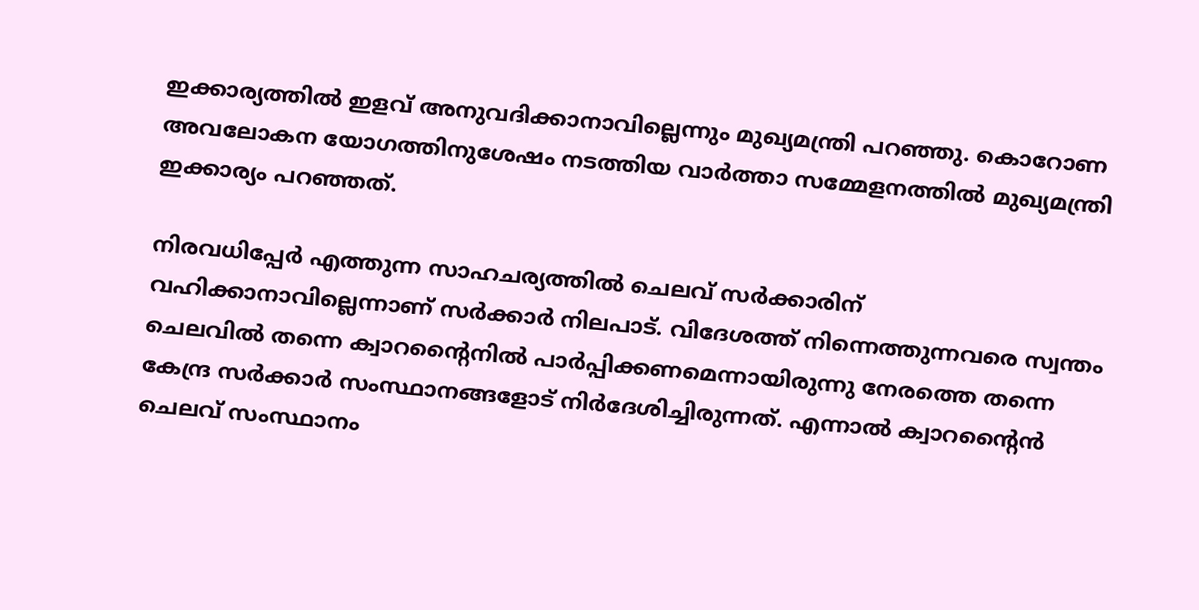ഇക്കാര്യത്തില്‍ ഇളവ് അനുവദിക്കാനാവില്ലെന്നും മുഖ്യമന്ത്രി പറഞ്ഞു. കൊറോണ അവലോകന യോഗത്തിനുശേഷം നടത്തിയ വാര്‍ത്താ സമ്മേളനത്തില്‍ മുഖ്യമന്ത്രി ഇക്കാര്യം പറഞ്ഞത്.

നിരവധിപ്പേര്‍ എത്തുന്ന സാഹചര്യത്തില്‍ ചെലവ് സര്‍ക്കാരിന് വഹിക്കാനാവില്ലെന്നാണ് സര്‍ക്കാര്‍ നിലപാട്. വിദേശത്ത് നിന്നെത്തുന്നവരെ സ്വന്തം ചെലവില്‍ തന്നെ ക്വാറന്റൈനില്‍ പാര്‍പ്പിക്കണമെന്നായിരുന്നു നേരത്തെ തന്നെ കേന്ദ്ര സര്‍ക്കാര്‍ സംസ്ഥാനങ്ങളോട് നിര്‍ദേശിച്ചിരുന്നത്. എന്നാല്‍ ക്വാറന്റൈന്‍ ചെലവ് സംസ്ഥാനം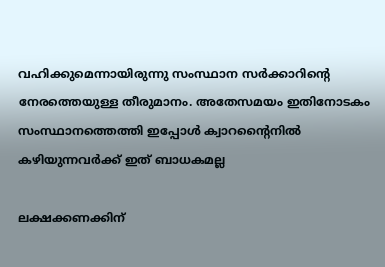വഹിക്കുമെന്നായിരുന്നു സംസ്ഥാന സര്‍ക്കാറിന്റെ നേരത്തെയുള്ള തീരുമാനം. അതേസമയം ഇതിനോടകം സംസ്ഥാനത്തെത്തി ഇപ്പോള്‍ ക്വാറന്റൈനില്‍ കഴിയുന്നവര്‍ക്ക് ഇത് ബാധകമല്ല

ലക്ഷക്കണക്കിന്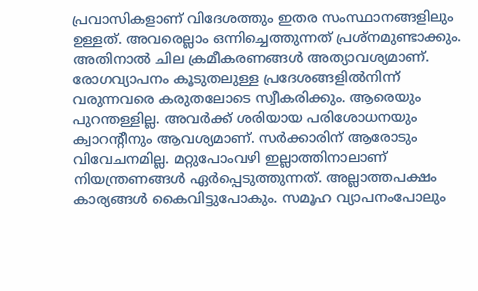പ്രവാസികളാണ് വിദേശത്തും ഇതര സംസ്ഥാനങ്ങളിലും ഉള്ളത്. അവരെല്ലാം ഒന്നിച്ചെത്തുന്നത് പ്രശ്‌നമുണ്ടാക്കും. അതിനാല്‍ ചില ക്രമീകരണങ്ങള്‍ അത്യാവശ്യമാണ്. രോഗവ്യാപനം കൂടുതലുള്ള പ്രദേശങ്ങളില്‍നിന്ന് വരുന്നവരെ കരുതലോടെ സ്വീകരിക്കും. ആരെയും പുറന്തള്ളില്ല. അവര്‍ക്ക് ശരിയായ പരിശോധനയും ക്വാറന്റീനും ആവശ്യമാണ്. സര്‍ക്കാരിന് ആരോടും വിവേചനമില്ല. മറ്റുപോംവഴി ഇല്ലാത്തിനാലാണ് നിയന്ത്രണങ്ങള്‍ ഏര്‍പ്പെടുത്തുന്നത്. അല്ലാത്തപക്ഷം കാര്യങ്ങള്‍ കൈവിട്ടുപോകും. സമൂഹ വ്യാപനംപോലും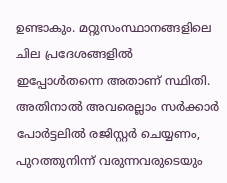ഉണ്ടാകും. മറ്റുസംസ്ഥാനങ്ങളിലെ ചില പ്രദേശങ്ങളില്‍ ഇപ്പോള്‍തന്നെ അതാണ് സ്ഥിതി. അതിനാല്‍ അവരെല്ലാം സര്‍ക്കാര്‍ പോര്‍ട്ടലില്‍ രജിസ്റ്റര്‍ ചെയ്യണം, പുറത്തുനിന്ന് വരുന്നവരുടെയും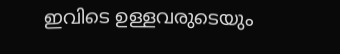ഇവിടെ ഉള്ളവരുടെയും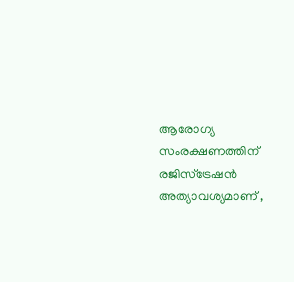ആരോഗ്യ സംരക്ഷണത്തിന് രജിസ്‌ട്രേഷന്‍ അത്യാവശ്യമാണ് ,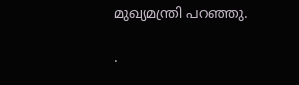മുഖ്യമന്ത്രി പറഞ്ഞു.

.